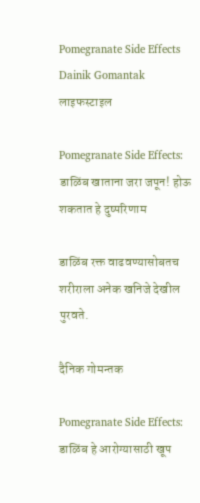Pomegranate Side Effects Dainik Gomantak
लाइफस्टाइल

Pomegranate Side Effects: डाळिंब खाताना जरा जपून! होऊ शकतात हे दुष्परिणाम

डाळिंब रक्त वाढवण्यासोबतच शरीराला अनेक खनिजे देखील पुरवते.

दैनिक गोमन्तक

Pomegranate Side Effects: डाळिंब हे आरोग्यासाठी खूप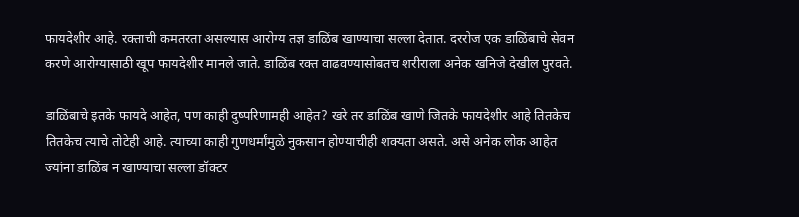फायदेशीर आहे. रक्ताची कमतरता असल्यास आरोग्य तज्ञ डाळिंब खाण्याचा सल्ला देतात. दररोज एक डाळिंबाचे सेवन करणे आरोग्यासाठी खूप फायदेशीर मानले जाते. डाळिंब रक्त वाढवण्यासोबतच शरीराला अनेक खनिजे देखील पुरवते.

डाळिंबाचे इतके फायदे आहेत, पण काही दुष्परिणामही आहेत? खरे तर डाळिंब खाणे जितके फायदेशीर आहे तितकेच तितकेच त्याचे तोटेही आहे. त्याच्या काही गुणधर्मांमुळे नुकसान होण्याचीही शक्यता असते. असे अनेक लोक आहेत ज्यांना डाळिंब न खाण्याचा सल्ला डॉक्टर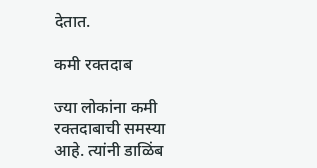देतात.

कमी रक्तदाब

ज्या लोकांना कमी रक्तदाबाची समस्या आहे. त्यांनी डाळिंब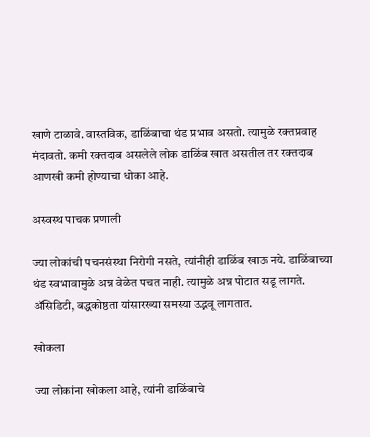खाणे टाळावे. वास्तविक, डाळिंबाचा थंड प्रभाव असतो. त्यामुळे रक्तप्रवाह मंदावतो. कमी रक्तदाब असलेले लोक डाळिंब खात असतील तर रक्तदाब आणखी कमी होण्याचा धोका आहे.

अस्वस्थ पाचक प्रणाली

ज्या लोकांची पचनसंस्था निरोगी नसते, त्यांनीही डाळिंब खाऊ नये. डाळिंबाच्या थंड स्वभावामुळे अन्न वेळेत पचत नाही. त्यामुळे अन्न पोटात सडू लागते. ॲसिडिटी, बद्धकोष्ठता यांसारख्या समस्या उद्भवू लागतात.

खोकला

ज्या लोकांना खोकला आहे, त्यांनी डाळिंबाचे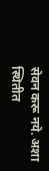सेवन करू नये. अशा स्थितीत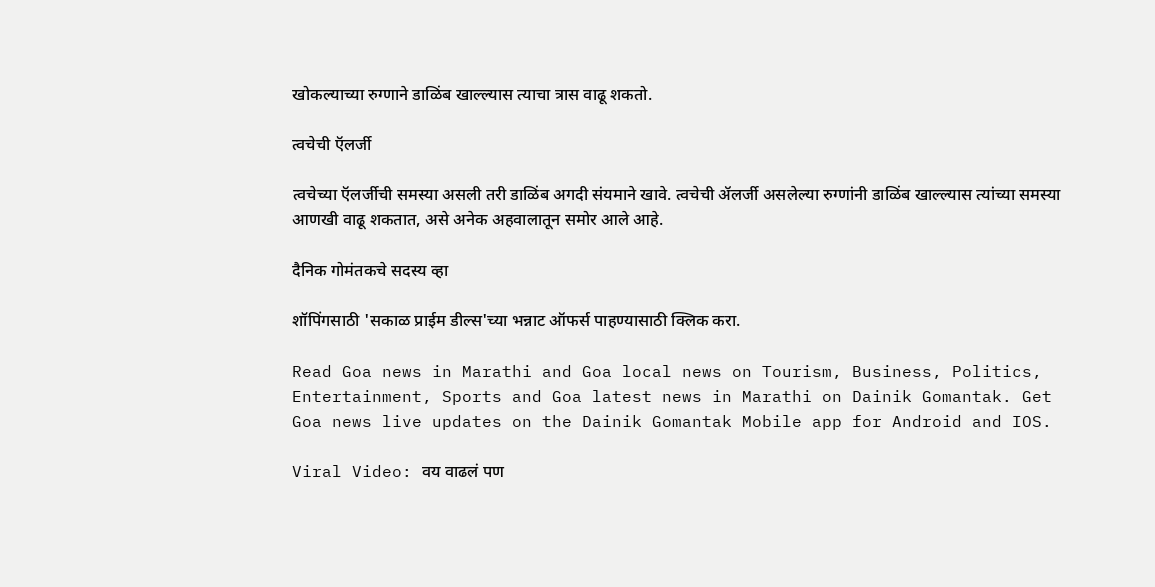खोकल्याच्या रुग्णाने डाळिंब खाल्ल्यास त्याचा त्रास वाढू शकतो.

त्वचेची ऍलर्जी

त्वचेच्या ऍलर्जीची समस्या असली तरी डाळिंब अगदी संयमाने खावे. त्वचेची ॲलर्जी असलेल्या रुग्णांनी डाळिंब खाल्ल्यास त्यांच्या समस्या आणखी वाढू शकतात, असे अनेक अहवालातून समोर आले आहे.

दैनिक गोमंतकचे सदस्य व्हा

शॉपिंगसाठी 'सकाळ प्राईम डील्स'च्या भन्नाट ऑफर्स पाहण्यासाठी क्लिक करा.

Read Goa news in Marathi and Goa local news on Tourism, Business, Politics, Entertainment, Sports and Goa latest news in Marathi on Dainik Gomantak. Get Goa news live updates on the Dainik Gomantak Mobile app for Android and IOS.

Viral Video: वय वाढलं पण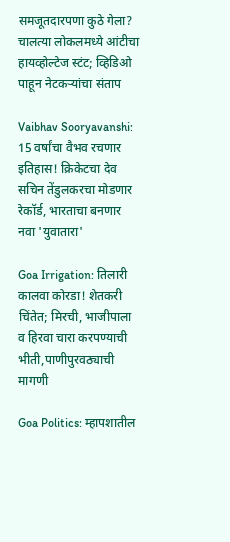समजूतदारपणा कुठे गेला? चालत्या लोकलमध्ये आंटीचा हायव्होल्टेज स्टंट; व्हिडिओ पाहून नेटकऱ्यांचा संताप

Vaibhav Sooryavanshi: 15 वर्षांचा वैभव रचणार इतिहास! क्रिकेटचा देव सचिन तेंडुलकरचा मोडणार रेकॉर्ड, भारताचा बनणार नवा 'युवातारा'

Goa Irrigation: तिलारी कालवा कोरडा! शेतकरी चिंतेत; मिरची, भाजीपाला व हिरवा चारा करपण्याची भीती,पाणीपुरवठ्याची मागणी

Goa Politics: म्हापशातील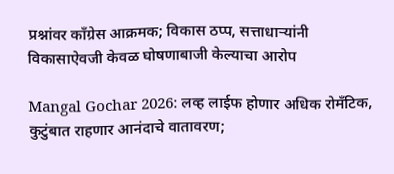प्रश्नांवर काँग्रेस आक्रमक; विकास ठप्प, सत्ताधाऱ्यांनी विकासाऐवजी केवळ घोषणाबाजी केल्याचा आरोप

Mangal Gochar 2026: लव्ह लाईफ होणार अधिक रोमँटिक, कुटुंबात राहणार आनंदाचे वातावरण;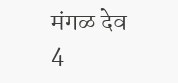मंगळ देव 4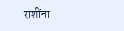राशींना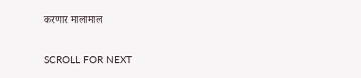करणार मालामाल

SCROLL FOR NEXT